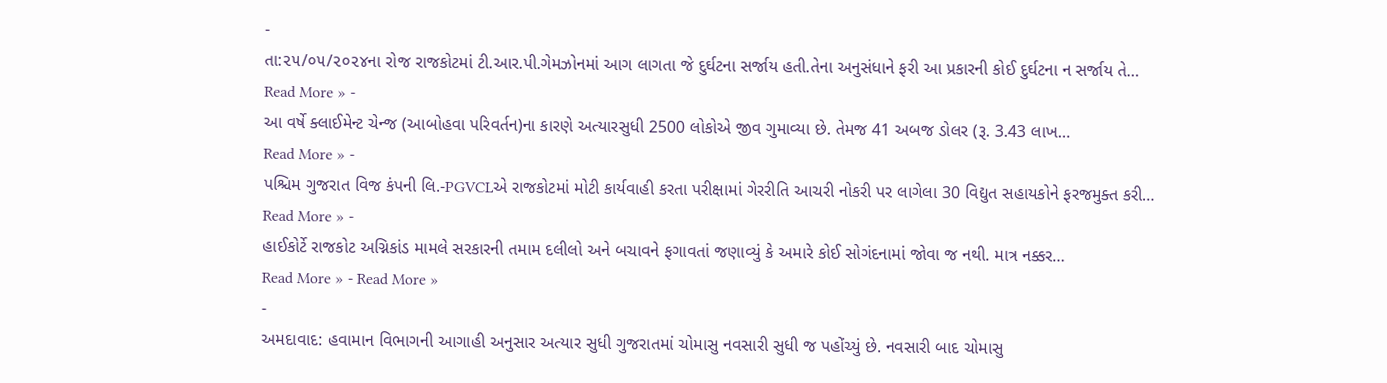-
તા:૨૫/૦૫/૨૦૨૪ના રોજ રાજકોટમાં ટી.આર.પી.ગેમઝોનમાં આગ લાગતા જે દુર્ઘટના સર્જાય હતી.તેના અનુસંધાને ફરી આ પ્રકારની કોઈ દુર્ઘટના ન સર્જાય તે…
Read More » -
આ વર્ષે ક્લાઈમેન્ટ ચેન્જ (આબોહવા પરિવર્તન)ના કારણે અત્યારસુધી 2500 લોકોએ જીવ ગુમાવ્યા છે. તેમજ 41 અબજ ડોલર (રૂ. 3.43 લાખ…
Read More » -
પશ્ચિમ ગુજરાત વિજ કંપની લિ.-PGVCLએ રાજકોટમાં મોટી કાર્યવાહી કરતા પરીક્ષામાં ગેરરીતિ આચરી નોકરી પર લાગેલા 30 વિદ્યુત સહાયકોને ફરજમુક્ત કરી…
Read More » -
હાઈકોર્ટે રાજકોટ અગ્નિકાંડ મામલે સરકારની તમામ દલીલો અને બચાવને ફગાવતાં જણાવ્યું કે અમારે કોઈ સોગંદનામાં જોવા જ નથી. માત્ર નક્કર…
Read More » - Read More »
-
અમદાવાદ: હવામાન વિભાગની આગાહી અનુસાર અત્યાર સુધી ગુજરાતમાં ચોમાસુ નવસારી સુધી જ પહોંચ્યું છે. નવસારી બાદ ચોમાસુ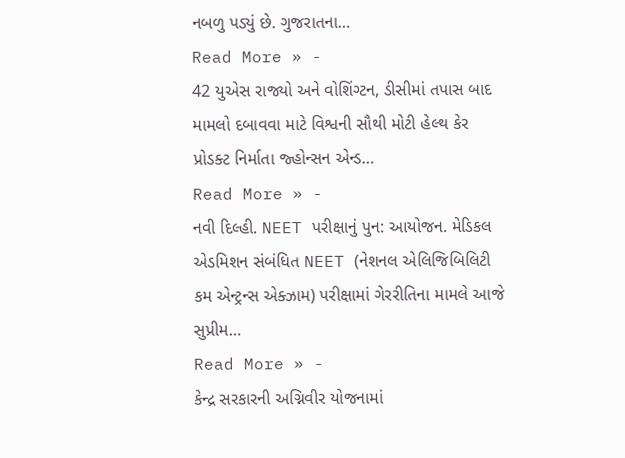નબળુ પડ્યું છે. ગુજરાતના…
Read More » -
42 યુએસ રાજ્યો અને વોશિંગ્ટન, ડીસીમાં તપાસ બાદ મામલો દબાવવા માટે વિશ્વની સૌથી મોટી હેલ્થ કેર પ્રોડક્ટ નિર્માતા જ્હોન્સન એન્ડ…
Read More » -
નવી દિલ્હી. NEET પરીક્ષાનું પુન: આયોજન. મેડિકલ એડમિશન સંબંધિત NEET (નેશનલ એલિજિબિલિટી કમ એન્ટ્રન્સ એક્ઝામ) પરીક્ષામાં ગેરરીતિના મામલે આજે સુપ્રીમ…
Read More » -
કેન્દ્ર સરકારની અગ્નિવીર યોજનામાં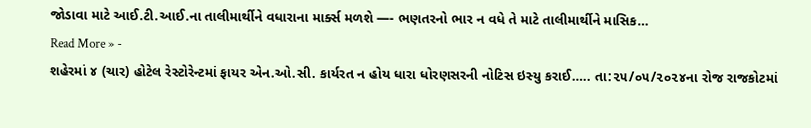જોડાવા માટે આઈ.ટી.આઈ.ના તાલીમાર્થીને વધારાના માર્ક્સ મળશે —- ભણતરનો ભાર ન વધે તે માટે તાલીમાર્થીને માસિક…
Read More » -
શહેરમાં ૪ (ચાર) હોટેલ રેસ્ટોરેન્ટમાં ફાયર એન.ઓ.સી. કાર્યરત ન હોય ધારા ધોરણસરની નોટિસ ઇસ્યુ કરાઈ….. તા:૨૫/૦૫/૨૦૨૪ના રોજ રાજકોટમાં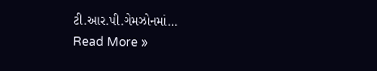ટી.આર.પી.ગેમઝોનમાં…
Read More »